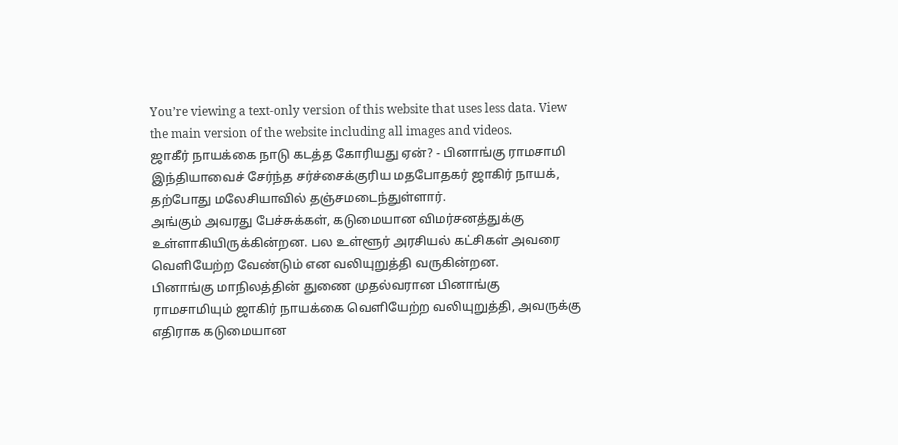You’re viewing a text-only version of this website that uses less data. View the main version of the website including all images and videos.
ஜாகீர் நாயக்கை நாடு கடத்த கோரியது ஏன்? - பினாங்கு ராமசாமி
இந்தியாவைச் சேர்ந்த சர்ச்சைக்குரிய மதபோதகர் ஜாகிர் நாயக், தற்போது மலேசியாவில் தஞ்சமடைந்துள்ளார்.
அங்கும் அவரது பேச்சுக்கள், கடுமையான விமர்சனத்துக்கு உள்ளாகியிருக்கின்றன. பல உள்ளூர் அரசியல் கட்சிகள் அவரை வெளியேற்ற வேண்டும் என வலியுறுத்தி வருகின்றன.
பினாங்கு மாநிலத்தின் துணை முதல்வரான பினாங்கு ராமசாமியும் ஜாகிர் நாயக்கை வெளியேற்ற வலியுறுத்தி, அவருக்கு எதிராக கடுமையான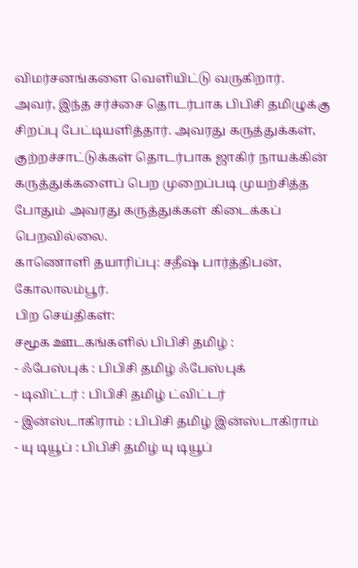விமர்சனங்களை வெளியிட்டு வருகிறார்.
அவர், இந்த சர்ச்சை தொடர்பாக பிபிசி தமிழுக்கு சிறப்பு பேட்டியளித்தார். அவரது கருத்துக்கள், குற்றச்சாட்டுக்கள் தொடர்பாக ஜாகிர் நாயக்கின் கருத்துக்களைப் பெற முறைப்படி முயற்சித்த போதும் அவரது கருத்துக்கள் கிடைக்கப் பெறவில்லை.
காணொளி தயாரிப்பு: சதீஷ் பார்த்திபன், கோலாலம்பூர்.
பிற செய்திகள்:
சமூக ஊடகங்களில் பிபிசி தமிழ் :
- ஃபேஸ்புக் : பிபிசி தமிழ் ஃபேஸ்புக்
- டிவிட்டர் : பிபிசி தமிழ் ட்விட்டர்
- இன்ஸ்டாகிராம் : பிபிசி தமிழ் இன்ஸ்டாகிராம்
- யு டியூப் : பிபிசி தமிழ் யு டியூப்